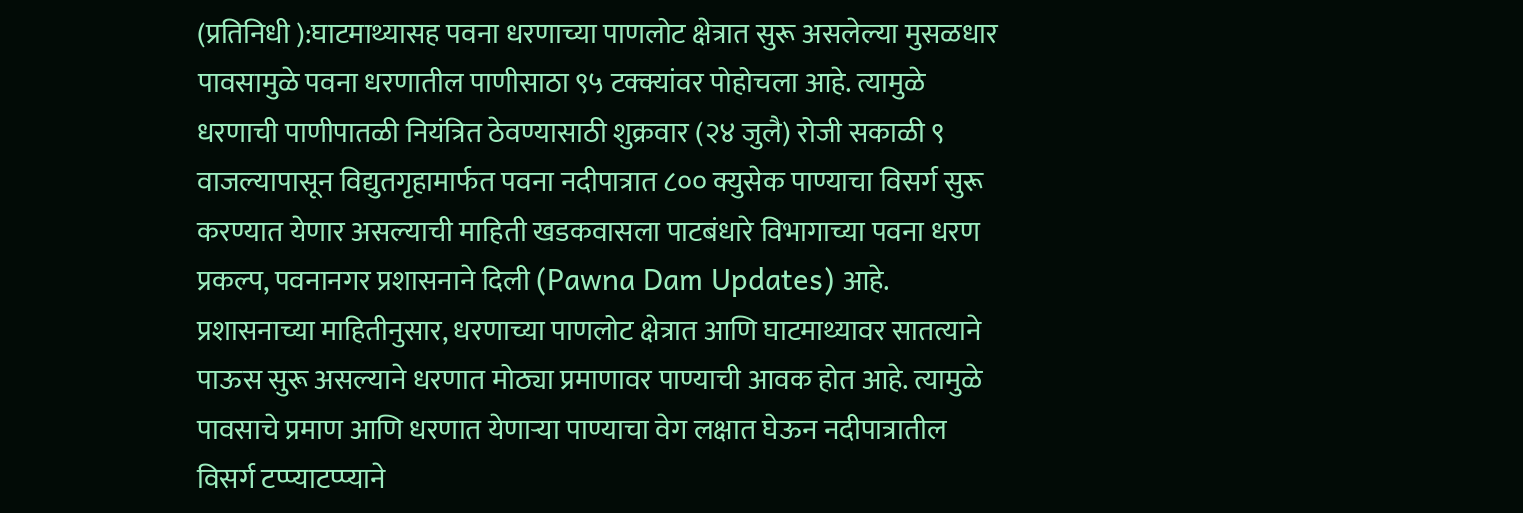(प्रतिनिधी ):घाटमाथ्यासह पवना धरणाच्या पाणलोट क्षेत्रात सुरू असलेल्या मुसळधार पावसामुळे पवना धरणातील पाणीसाठा ९५ टक्क्यांवर पोहोचला आहे. त्यामुळे धरणाची पाणीपातळी नियंत्रित ठेवण्यासाठी शुक्रवार (२४ जुलै) रोजी सकाळी ९ वाजल्यापासून विद्युतगृहामार्फत पवना नदीपात्रात ८०० क्युसेक पाण्याचा विसर्ग सुरू करण्यात येणार असल्याची माहिती खडकवासला पाटबंधारे विभागाच्या पवना धरण प्रकल्प, पवनानगर प्रशासनाने दिली (Pawna Dam Updates) आहे.
प्रशासनाच्या माहितीनुसार, धरणाच्या पाणलोट क्षेत्रात आणि घाटमाथ्यावर सातत्याने पाऊस सुरू असल्याने धरणात मोठ्या प्रमाणावर पाण्याची आवक होत आहे. त्यामुळे पावसाचे प्रमाण आणि धरणात येणाऱ्या पाण्याचा वेग लक्षात घेऊन नदीपात्रातील विसर्ग टप्प्याटप्प्याने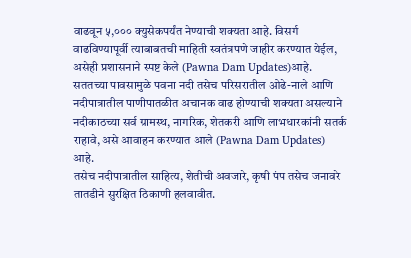वाढवून ५,००० क्युसेकपर्यंत नेण्याची शक्यता आहे. विसर्ग वाढविण्यापूर्वी त्याबाबतची माहिती स्वतंत्रपणे जाहीर करण्यात येईल, असेही प्रशासनाने स्पष्ट केले (Pawna Dam Updates)आहे.
सततच्या पावसामुळे पवना नदी तसेच परिसरातील ओढे-नाले आणि नदीपात्रातील पाणीपातळीत अचानक वाढ होण्याची शक्यता असल्याने नदीकाठच्या सर्व ग्रामस्थ, नागरिक, शेतकरी आणि लाभधारकांनी सतर्क राहावे, असे आवाहन करण्यात आले (Pawna Dam Updates) आहे.
तसेच नदीपात्रातील साहित्य, शेतीची अवजारे, कृषी पंप तसेच जनावरे तातडीने सुरक्षित ठिकाणी हलवावीत.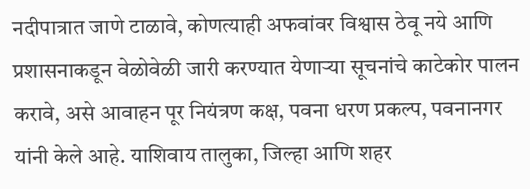नदीपात्रात जाणे टाळावे, कोणत्याही अफवांवर विश्वास ठेवू नये आणि प्रशासनाकडून वेळोवेळी जारी करण्यात येणाऱ्या सूचनांचे काटेकोर पालन करावे, असे आवाहन पूर नियंत्रण कक्ष, पवना धरण प्रकल्प, पवनानगर यांनी केले आहे. याशिवाय तालुका, जिल्हा आणि शहर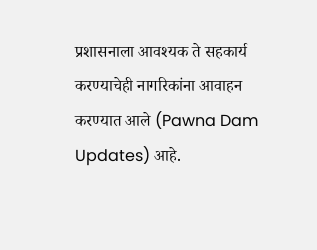प्रशासनाला आवश्यक ते सहकार्य करण्याचेही नागरिकांना आवाहन करण्यात आले (Pawna Dam Updates) आहे.